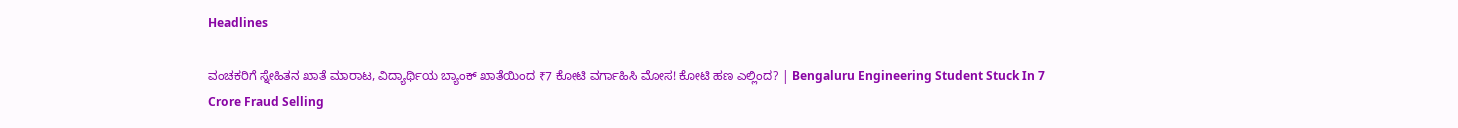Headlines

ವಂಚಕರಿಗೆ ಸ್ನೇಹಿತನ ಖಾತೆ ಮಾರಾಟ, ವಿದ್ಯಾರ್ಥಿಯ ಬ್ಯಾಂಕ್ ಖಾತೆಯಿಂದ ₹7 ಕೋಟಿ ವರ್ಗಾಹಿಸಿ ಮೋಸ! ಕೋಟಿ ಹಣ ಎಲ್ಲಿಂದ? | Bengaluru Engineering Student Stuck In 7 Crore Fraud Selling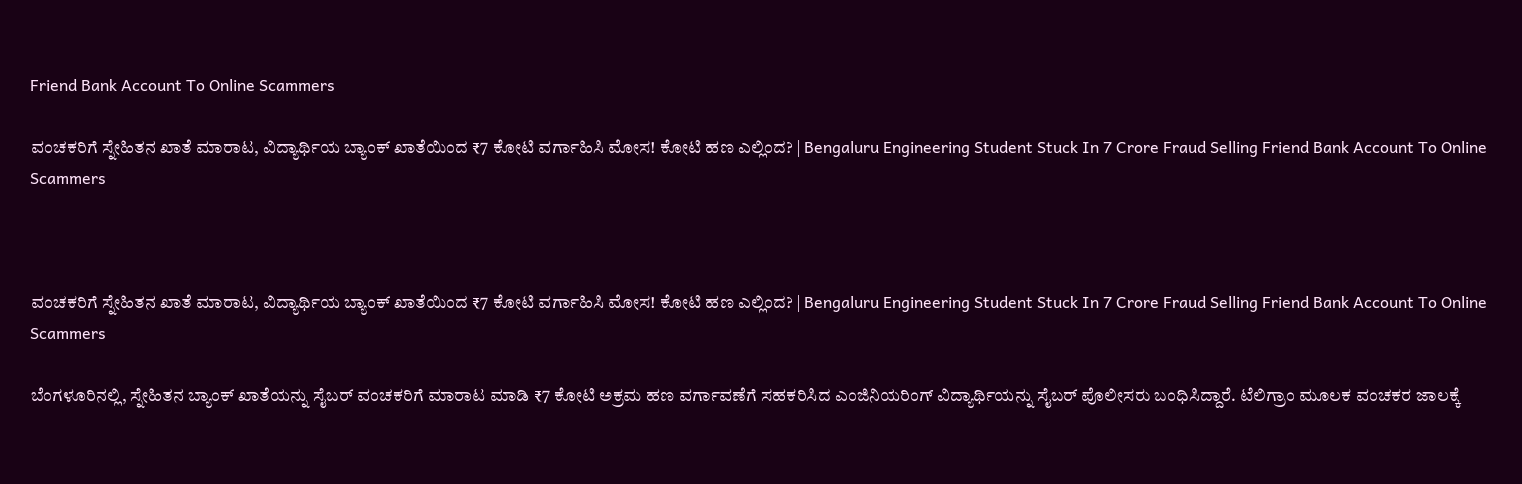Friend Bank Account To Online Scammers

ವಂಚಕರಿಗೆ ಸ್ನೇಹಿತನ ಖಾತೆ ಮಾರಾಟ, ವಿದ್ಯಾರ್ಥಿಯ ಬ್ಯಾಂಕ್ ಖಾತೆಯಿಂದ ₹7 ಕೋಟಿ ವರ್ಗಾಹಿಸಿ ಮೋಸ! ಕೋಟಿ ಹಣ ಎಲ್ಲಿಂದ? | Bengaluru Engineering Student Stuck In 7 Crore Fraud Selling Friend Bank Account To Online Scammers



ವಂಚಕರಿಗೆ ಸ್ನೇಹಿತನ ಖಾತೆ ಮಾರಾಟ, ವಿದ್ಯಾರ್ಥಿಯ ಬ್ಯಾಂಕ್ ಖಾತೆಯಿಂದ ₹7 ಕೋಟಿ ವರ್ಗಾಹಿಸಿ ಮೋಸ! ಕೋಟಿ ಹಣ ಎಲ್ಲಿಂದ? | Bengaluru Engineering Student Stuck In 7 Crore Fraud Selling Friend Bank Account To Online Scammers

ಬೆಂಗಳೂರಿನಲ್ಲಿ, ಸ್ನೇಹಿತನ ಬ್ಯಾಂಕ್ ಖಾತೆಯನ್ನು ಸೈಬರ್ ವಂಚಕರಿಗೆ ಮಾರಾಟ ಮಾಡಿ ₹7 ಕೋಟಿ ಅಕ್ರಮ ಹಣ ವರ್ಗಾವಣೆಗೆ ಸಹಕರಿಸಿದ ಎಂಜಿನಿಯರಿಂಗ್ ವಿದ್ಯಾರ್ಥಿಯನ್ನು ಸೈಬರ್ ಪೊಲೀಸರು ಬಂಧಿಸಿದ್ದಾರೆ. ಟೆಲಿಗ್ರಾಂ ಮೂಲಕ ವಂಚಕರ ಜಾಲಕ್ಕೆ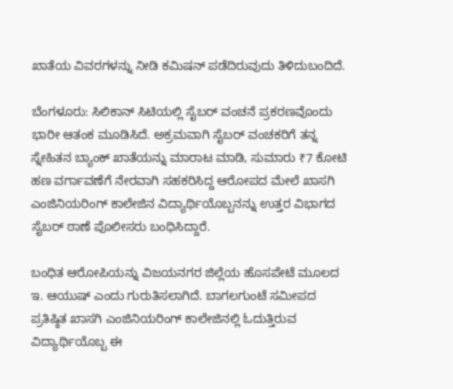ಖಾತೆಯ ವಿವರಗಳನ್ನು ನೀಡಿ ಕಮಿಷನ್ ಪಡೆದಿರುವುದು ತಿಳಿದುಬಂದಿದೆ.

ಬೆಂಗಳೂರು: ಸಿಲಿಕಾನ್ ಸಿಟಿಯಲ್ಲಿ ಸೈಬರ್ ವಂಚನೆ ಪ್ರಕರಣವೊಂದು ಭಾರೀ ಆತಂಕ ಮೂಡಿಸಿದೆ. ಅಕ್ರಮವಾಗಿ ಸೈಬರ್ ವಂಚಕರಿಗೆ ತನ್ನ ಸ್ನೇಹಿತನ ಬ್ಯಾಂಕ್ ಖಾತೆಯನ್ನು ಮಾರಾಟ ಮಾಡಿ, ಸುಮಾರು ₹7 ಕೋಟಿ ಹಣ ವರ್ಗಾವಣೆಗೆ ನೇರವಾಗಿ ಸಹಕರಿಸಿದ್ದ ಆರೋಪದ ಮೇಲೆ ಖಾಸಗಿ ಎಂಜಿನಿಯರಿಂಗ್ ಕಾಲೇಜಿನ ವಿದ್ಯಾರ್ಥಿಯೊಬ್ಬನನ್ನು ಉತ್ತರ ವಿಭಾಗದ ಸೈಬರ್ ಠಾಣೆ ಪೊಲೀಸರು ಬಂಧಿಸಿದ್ದಾರೆ.

ಬಂಧಿತ ಆರೋಪಿಯನ್ನು ವಿಜಯನಗರ ಜಿಲ್ಲೆಯ ಹೊಸಪೇಟೆ ಮೂಲದ ಇ. ಆಯುಷ್ ಎಂದು ಗುರುತಿಸಲಾಗಿದೆ. ಬಾಗಲಗುಂಟೆ ಸಮೀಪದ ಪ್ರತಿಷ್ಠಿತ ಖಾಸಗಿ ಎಂಜಿನಿಯರಿಂಗ್ ಕಾಲೇಜಿನಲ್ಲಿ ಓದುತ್ತಿರುವ ವಿದ್ಯಾರ್ಥಿಯೊಬ್ಬ ಈ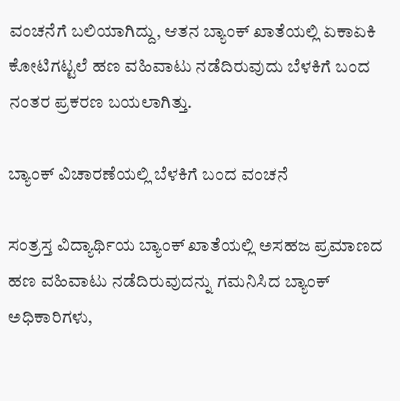ವಂಚನೆಗೆ ಬಲಿಯಾಗಿದ್ದು, ಆತನ ಬ್ಯಾಂಕ್ ಖಾತೆಯಲ್ಲಿ ಏಕಾಏಕಿ ಕೋಟಿಗಟ್ಟಲೆ ಹಣ ವಹಿವಾಟು ನಡೆದಿರುವುದು ಬೆಳಕಿಗೆ ಬಂದ ನಂತರ ಪ್ರಕರಣ ಬಯಲಾಗಿತ್ತು.

ಬ್ಯಾಂಕ್ ವಿಚಾರಣೆಯಲ್ಲಿ ಬೆಳಕಿಗೆ ಬಂದ ವಂಚನೆ

ಸಂತ್ರಸ್ತ ವಿದ್ಯಾರ್ಥಿಯ ಬ್ಯಾಂಕ್ ಖಾತೆಯಲ್ಲಿ ಅಸಹಜ ಪ್ರಮಾಣದ ಹಣ ವಹಿವಾಟು ನಡೆದಿರುವುದನ್ನು ಗಮನಿಸಿದ ಬ್ಯಾಂಕ್ ಅಧಿಕಾರಿಗಳು,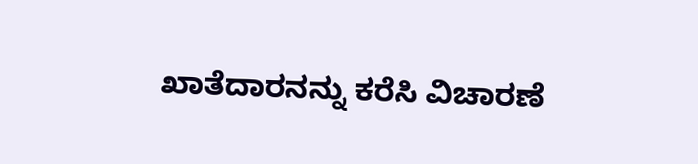ಖಾತೆದಾರನನ್ನು ಕರೆಸಿ ವಿಚಾರಣೆ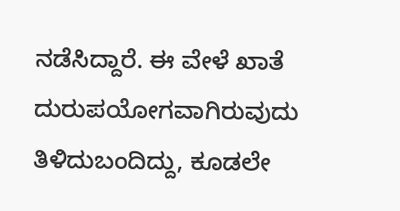ನಡೆಸಿದ್ದಾರೆ. ಈ ವೇಳೆ ಖಾತೆ ದುರುಪಯೋಗವಾಗಿರುವುದು ತಿಳಿದುಬಂದಿದ್ದು, ಕೂಡಲೇ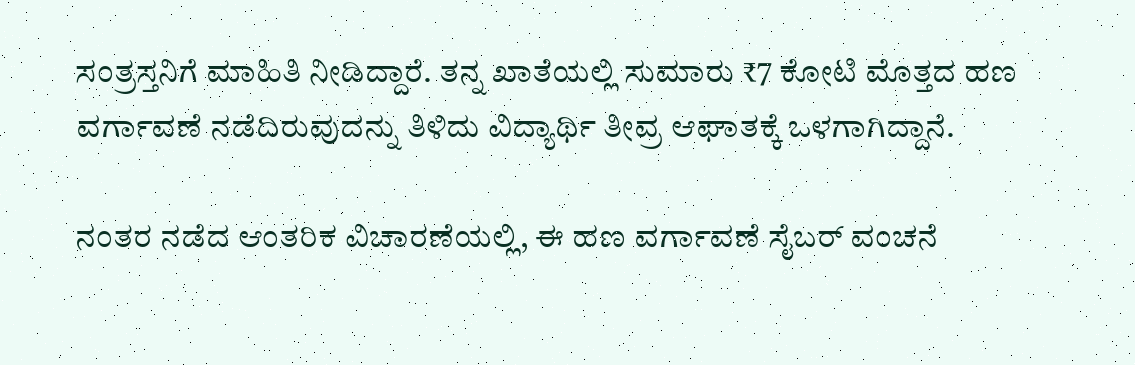ಸಂತ್ರಸ್ತನಿಗೆ ಮಾಹಿತಿ ನೀಡಿದ್ದಾರೆ. ತನ್ನ ಖಾತೆಯಲ್ಲಿ ಸುಮಾರು ₹7 ಕೋಟಿ ಮೊತ್ತದ ಹಣ ವರ್ಗಾವಣೆ ನಡೆದಿರುವುದನ್ನು ತಿಳಿದು ವಿದ್ಯಾರ್ಥಿ ತೀವ್ರ ಆಘಾತಕ್ಕೆ ಒಳಗಾಗಿದ್ದಾನೆ.

ನಂತರ ನಡೆದ ಆಂತರಿಕ ವಿಚಾರಣೆಯಲ್ಲಿ, ಈ ಹಣ ವರ್ಗಾವಣೆ ಸೈಬರ್ ವಂಚನೆ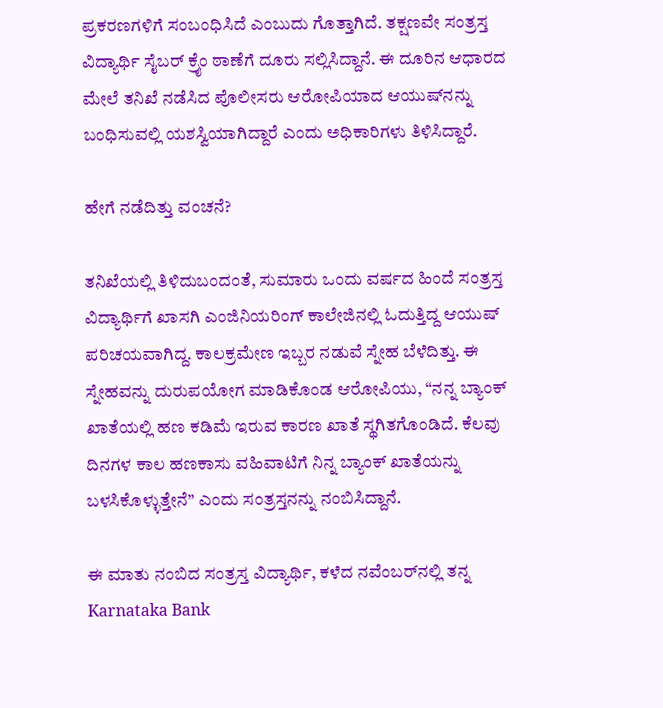ಪ್ರಕರಣಗಳಿಗೆ ಸಂಬಂಧಿಸಿದೆ ಎಂಬುದು ಗೊತ್ತಾಗಿದೆ. ತಕ್ಷಣವೇ ಸಂತ್ರಸ್ತ ವಿದ್ಯಾರ್ಥಿ ಸೈಬರ್ ಕ್ರೈಂ ಠಾಣೆಗೆ ದೂರು ಸಲ್ಲಿಸಿದ್ದಾನೆ. ಈ ದೂರಿನ ಆಧಾರದ ಮೇಲೆ ತನಿಖೆ ನಡೆಸಿದ ಪೊಲೀಸರು ಆರೋಪಿಯಾದ ಆಯುಷ್‌ನನ್ನು ಬಂಧಿಸುವಲ್ಲಿ ಯಶಸ್ವಿಯಾಗಿದ್ದಾರೆ ಎಂದು ಅಧಿಕಾರಿಗಳು ತಿಳಿಸಿದ್ದಾರೆ.

ಹೇಗೆ ನಡೆದಿತ್ತು ವಂಚನೆ?

ತನಿಖೆಯಲ್ಲಿ ತಿಳಿದುಬಂದಂತೆ, ಸುಮಾರು ಒಂದು ವರ್ಷದ ಹಿಂದೆ ಸಂತ್ರಸ್ತ ವಿದ್ಯಾರ್ಥಿಗೆ ಖಾಸಗಿ ಎಂಜಿನಿಯರಿಂಗ್ ಕಾಲೇಜಿನಲ್ಲಿ ಓದುತ್ತಿದ್ದ ಆಯುಷ್ ಪರಿಚಯವಾಗಿದ್ದ. ಕಾಲಕ್ರಮೇಣ ಇಬ್ಬರ ನಡುವೆ ಸ್ನೇಹ ಬೆಳೆದಿತ್ತು. ಈ ಸ್ನೇಹವನ್ನು ದುರುಪಯೋಗ ಮಾಡಿಕೊಂಡ ಆರೋಪಿಯು, “ನನ್ನ ಬ್ಯಾಂಕ್ ಖಾತೆಯಲ್ಲಿ ಹಣ ಕಡಿಮೆ ಇರುವ ಕಾರಣ ಖಾತೆ ಸ್ಥಗಿತಗೊಂಡಿದೆ. ಕೆಲವು ದಿನಗಳ ಕಾಲ ಹಣಕಾಸು ವಹಿವಾಟಿಗೆ ನಿನ್ನ ಬ್ಯಾಂಕ್ ಖಾತೆಯನ್ನು ಬಳಸಿಕೊಳ್ಳುತ್ತೇನೆ” ಎಂದು ಸಂತ್ರಸ್ತನನ್ನು ನಂಬಿಸಿದ್ದಾನೆ.

ಈ ಮಾತು ನಂಬಿದ ಸಂತ್ರಸ್ತ ವಿದ್ಯಾರ್ಥಿ, ಕಳೆದ ನವೆಂಬರ್‌ನಲ್ಲಿ ತನ್ನ Karnataka Bank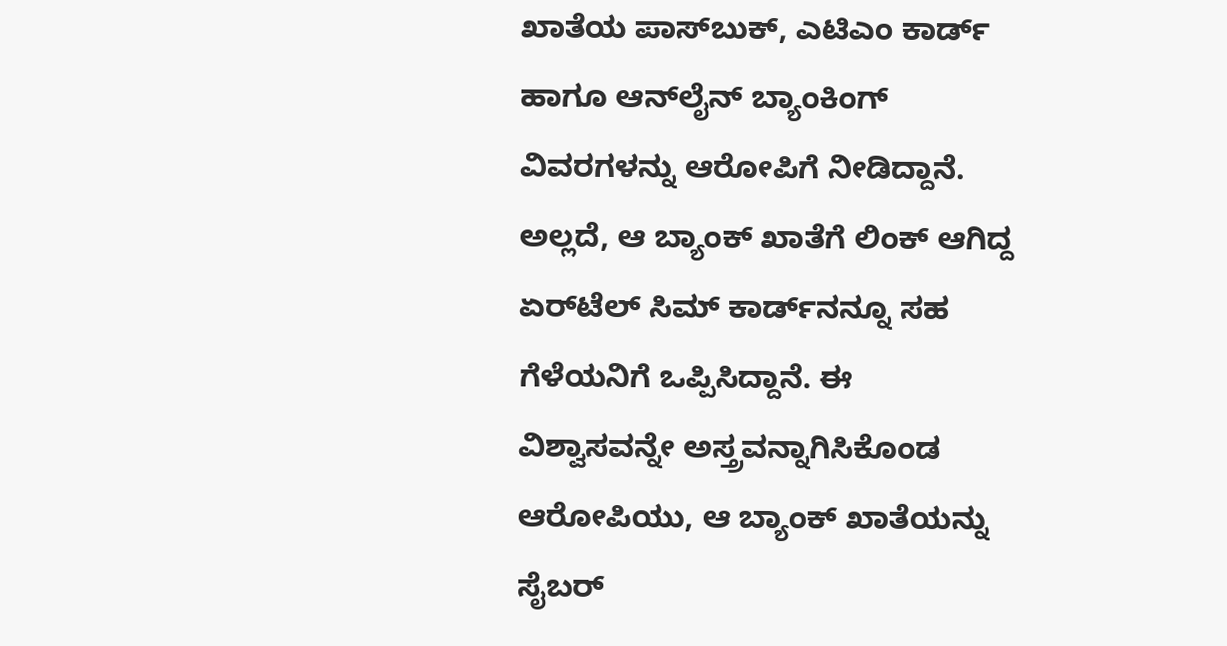ಖಾತೆಯ ಪಾಸ್‌ಬುಕ್, ಎಟಿಎಂ ಕಾರ್ಡ್ ಹಾಗೂ ಆನ್‌ಲೈನ್ ಬ್ಯಾಂಕಿಂಗ್ ವಿವರಗಳನ್ನು ಆರೋಪಿಗೆ ನೀಡಿದ್ದಾನೆ. ಅಲ್ಲದೆ, ಆ ಬ್ಯಾಂಕ್ ಖಾತೆಗೆ ಲಿಂಕ್ ಆಗಿದ್ದ ಏರ್‌ಟೆಲ್ ಸಿಮ್ ಕಾರ್ಡ್‌ನನ್ನೂ ಸಹ ಗೆಳೆಯನಿಗೆ ಒಪ್ಪಿಸಿದ್ದಾನೆ. ಈ ವಿಶ್ವಾಸವನ್ನೇ ಅಸ್ತ್ರವನ್ನಾಗಿಸಿಕೊಂಡ ಆರೋಪಿಯು, ಆ ಬ್ಯಾಂಕ್ ಖಾತೆಯನ್ನು ಸೈಬರ್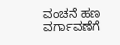ವಂಚನೆ ಹಣ ವರ್ಗಾವಣೆಗೆ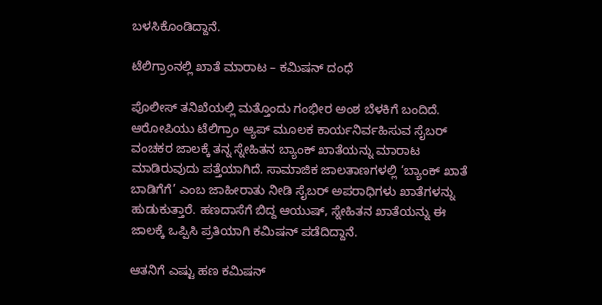ಬಳಸಿಕೊಂಡಿದ್ದಾನೆ.

ಟೆಲಿಗ್ರಾಂನಲ್ಲಿ ಖಾತೆ ಮಾರಾಟ – ಕಮಿಷನ್ ದಂಧೆ

ಪೊಲೀಸ್ ತನಿಖೆಯಲ್ಲಿ ಮತ್ತೊಂದು ಗಂಭೀರ ಅಂಶ ಬೆಳಕಿಗೆ ಬಂದಿದೆ. ಆರೋಪಿಯು ಟೆಲಿಗ್ರಾಂ ಆ್ಯಪ್ ಮೂಲಕ ಕಾರ್ಯನಿರ್ವಹಿಸುವ ಸೈಬರ್ ವಂಚಕರ ಜಾಲಕ್ಕೆ ತನ್ನ ಸ್ನೇಹಿತನ ಬ್ಯಾಂಕ್ ಖಾತೆಯನ್ನು ಮಾರಾಟ ಮಾಡಿರುವುದು ಪತ್ತೆಯಾಗಿದೆ. ಸಾಮಾಜಿಕ ಜಾಲತಾಣಗಳಲ್ಲಿ ‘ಬ್ಯಾಂಕ್ ಖಾತೆ ಬಾಡಿಗೆಗೆ’ ಎಂಬ ಜಾಹೀರಾತು ನೀಡಿ ಸೈಬರ್ ಅಪರಾಧಿಗಳು ಖಾತೆಗಳನ್ನು ಹುಡುಕುತ್ತಾರೆ. ಹಣದಾಸೆಗೆ ಬಿದ್ದ ಆಯುಷ್, ಸ್ನೇಹಿತನ ಖಾತೆಯನ್ನು ಈ ಜಾಲಕ್ಕೆ ಒಪ್ಪಿಸಿ ಪ್ರತಿಯಾಗಿ ಕಮಿಷನ್ ಪಡೆದಿದ್ದಾನೆ.

ಆತನಿಗೆ ಎಷ್ಟು ಹಣ ಕಮಿಷನ್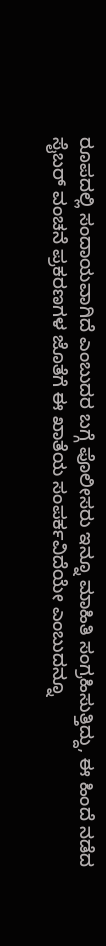ರೂಪದಲ್ಲಿ ಸಂದಾಯವಾಗಿದೆ ಎಂಬುದರ ಬಗ್ಗೆ ಪೊಲೀಸರು ಇನ್ನೂ ಮಾಹಿತಿ ಸಂಗ್ರಹಿಸುತ್ತಿದ್ದು, ಈ ಹಿಂದೆ ನಡೆದ ಸೈಬರ್ ವಂಚನೆ ಪ್ರಕರಣಗಳ ಜೊತೆಗೆ ಈ ಖಾತೆಯ ಸಂಪರ್ಕವಿದೆಯೇ ಎಂಬುದನ್ನೂ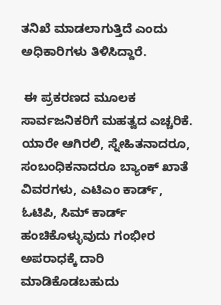ತನಿಖೆ ಮಾಡಲಾಗುತ್ತಿದೆ ಎಂದು ಅಧಿಕಾರಿಗಳು ತಿಳಿಸಿದ್ದಾರೆ.

 ಈ ಪ್ರಕರಣದ ಮೂಲಕ ಸಾರ್ವಜನಿಕರಿಗೆ ಮಹತ್ವದ ಎಚ್ಚರಿಕೆ. ಯಾರೇ ಆಗಿರಲಿ, ಸ್ನೇಹಿತನಾದರೂ, ಸಂಬಂಧಿಕನಾದರೂ ಬ್ಯಾಂಕ್ ಖಾತೆ ವಿವರಗಳು, ಎಟಿಎಂ ಕಾರ್ಡ್, ಓಟಿಪಿ, ಸಿಮ್ ಕಾರ್ಡ್ ಹಂಚಿಕೊಳ್ಳುವುದು ಗಂಭೀರ ಅಪರಾಧಕ್ಕೆ ದಾರಿ ಮಾಡಿಕೊಡಬಹುದು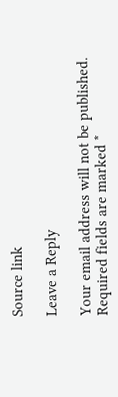Source link

Leave a Reply

Your email address will not be published. Required fields are marked *